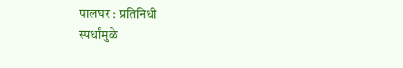पालघर : प्रतिनिधी
स्पर्धांमुळे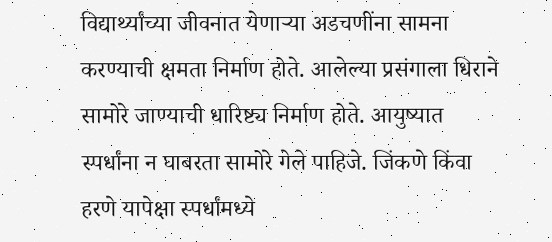विद्यार्थ्यांच्या जीवनात येणाऱ्या अडचणींना सामना करण्याची क्षमता निर्माण होते. आलेल्या प्रसंगाला धिराने सामोरे जाण्याची धारिष्ट्य निर्माण होते. आयुष्यात स्पर्धांना न घाबरता सामोरे गेले पाहिजे. जिंकणे किंवा हरणे यापेक्षा स्पर्धांमध्ये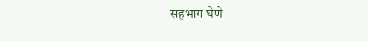सहभाग घेणे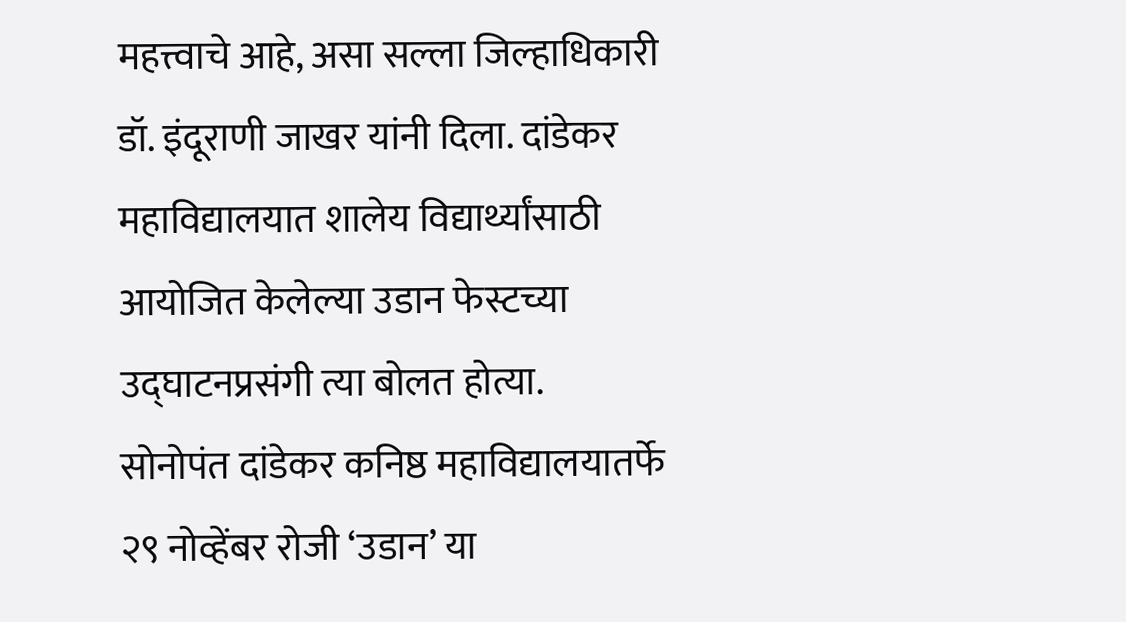महत्त्वाचे आहे, असा सल्ला जिल्हाधिकारी डॉ. इंदूराणी जाखर यांनी दिला. दांडेकर महाविद्यालयात शालेय विद्यार्थ्यांसाठी आयोजित केलेल्या उडान फेस्टच्या उद्घाटनप्रसंगी त्या बोलत होत्या.
सोनोपंत दांडेकर कनिष्ठ महाविद्यालयातर्फे २९ नोव्हेंबर रोजी ‘उडान’ या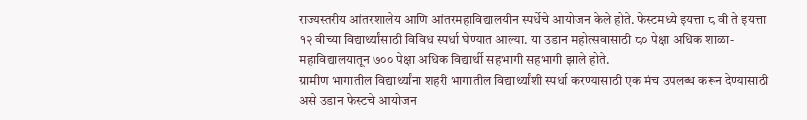राज्यस्तरीय आंतरशालेय आणि आंतरमहाविद्यालयीन स्पर्धेचे आयोजन केले होते. फेस्टमध्ये इयत्ता ८ वी ते इयत्ता १२ वीच्या विद्यार्थ्यांसाठी विविध स्पर्धा घेण्यात आल्या. या उडान महोत्सवासाठी ८० पेक्षा अधिक शाळा-महाविद्यालयातून ७०० पेक्षा अधिक विद्यार्थी सहभागी सहभागी झाले होते.
ग्रामीण भागातील विद्यार्थ्यांना शहरी भागातील विद्यार्थ्यांशी स्पर्धा करण्यासाठी एक मंच उपलब्ध करून देण्यासाठी असे उडान फेस्टचे आयोजन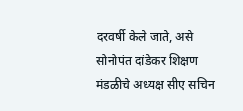दरवर्षी केले जाते, असे सोनोपंत दांडेकर शिक्षण मंडळीचे अध्यक्ष सीए सचिन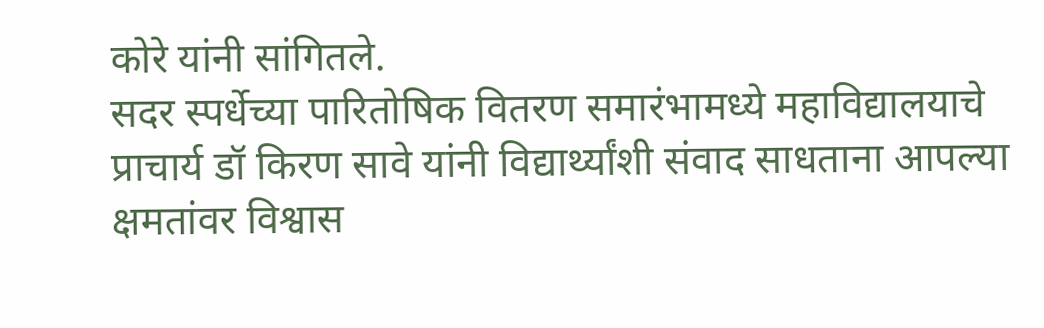कोरे यांनी सांगितले.
सदर स्पर्धेच्या पारितोषिक वितरण समारंभामध्ये महाविद्यालयाचे प्राचार्य डॉ किरण सावे यांनी विद्यार्थ्यांशी संवाद साधताना आपल्या क्षमतांवर विश्वास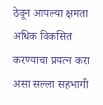ठेवून आपल्या क्षमता अधिक विकसित करण्याचा प्रयत्न करा असा सल्ला सहभागी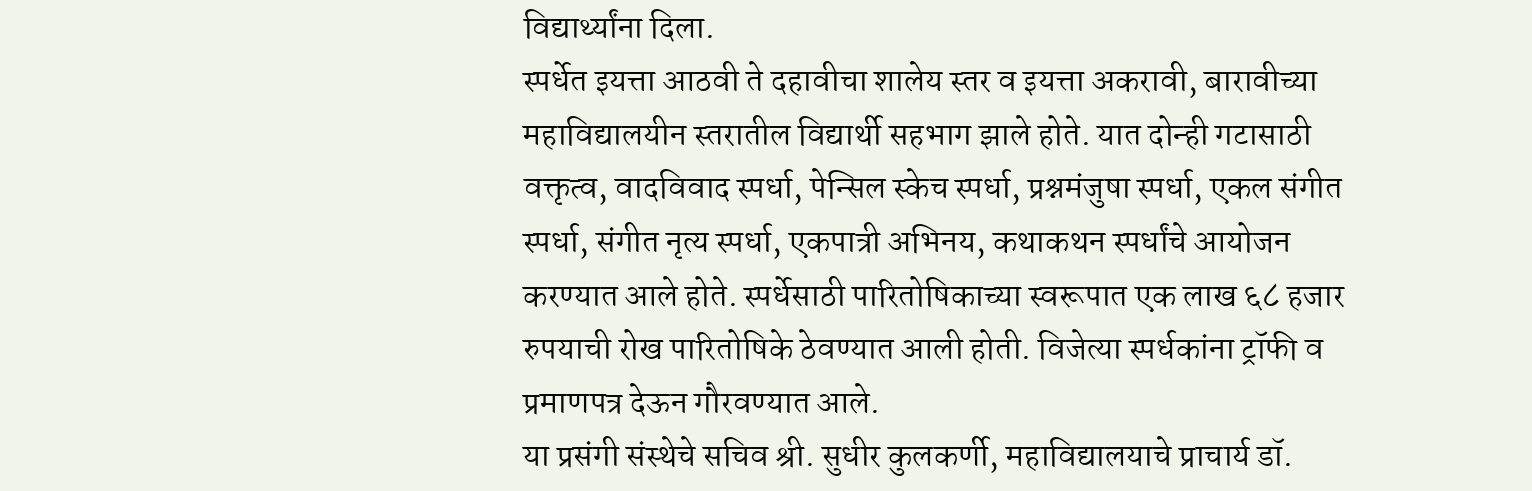विद्यार्थ्यांना दिला.
स्पर्धेत इयत्ता आठवी ते दहावीचा शालेय स्तर व इयत्ता अकरावी, बारावीच्या महाविद्यालयीन स्तरातील विद्यार्थी सहभाग झाले होते. यात दोन्ही गटासाठी वक्तृत्व, वादविवाद स्पर्धा, पेन्सिल स्केच स्पर्धा, प्रश्नमंजुषा स्पर्धा, एकल संगीत स्पर्धा, संगीत नृत्य स्पर्धा, एकपात्री अभिनय, कथाकथन स्पर्धांचे आयोजन करण्यात आले होते. स्पर्धेसाठी पारितोषिकाच्या स्वरूपात एक लाख ६८ हजार रुपयाची रोख पारितोषिके ठेवण्यात आली होती. विजेत्या स्पर्धकांना ट्रॉफी व प्रमाणपत्र देऊन गौरवण्यात आले.
या प्रसंगी संस्थेचे सचिव श्री. सुधीर कुलकर्णी, महाविद्यालयाचे प्राचार्य डॉ.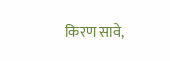किरण सावे,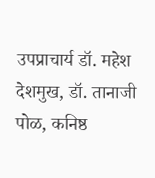उपप्राचार्य डॉ. महेश देशमुख, डॉ. तानाजी पोळ, कनिष्ठ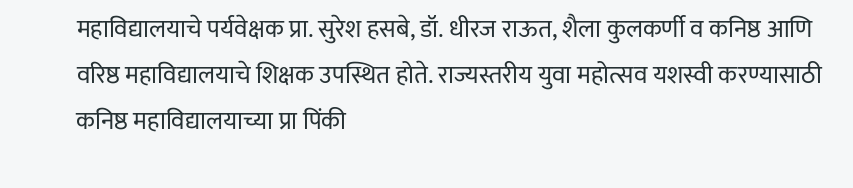महाविद्यालयाचे पर्यवेक्षक प्रा. सुरेश हसबे, डॉ. धीरज राऊत, शैला कुलकर्णी व कनिष्ठ आणि वरिष्ठ महाविद्यालयाचे शिक्षक उपस्थित होते. राज्यस्तरीय युवा महोत्सव यशस्वी करण्यासाठी कनिष्ठ महाविद्यालयाच्या प्रा पिंकी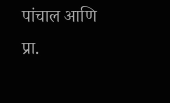पांचाल आणि प्रा.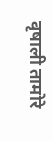वृषाली तामोरे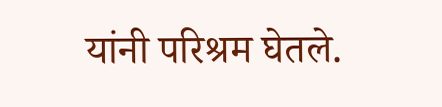यांनी परिश्रम घेतले.